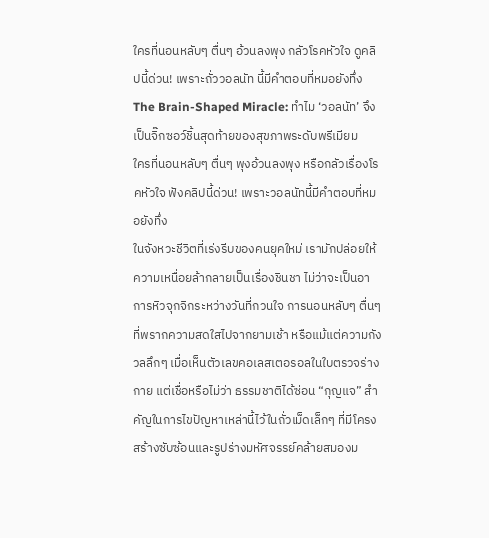ใครที่นอนหลับๆ ตื่นๆ อ้วนลงพุง กลัวโรคหัวใจ ดูคลิปนี้ด่วน! เพราะถั่ววอลนัท นี้มีคำตอบที่หมอยังทึ่ง
The Brain-Shaped Miracle: ทำไม ‘วอลนัท’ จึงเป็นจิ๊กซอว์ชิ้นสุดท้ายของสุขภาพระดับพรีเมียม
ใครที่นอนหลับๆ ตื่นๆ พุงอ้วนลงพุง หรือกลัวเรื่องโรคหัวใจ ฟังคลิปนี้ด่วน! เพราะวอลนัทนี้มีคำตอบที่หมอยังทึ่ง
ในจังหวะชีวิตที่เร่งรีบของคนยุคใหม่ เรามักปล่อยให้ความเหนื่อยล้ากลายเป็นเรื่องชินชา ไม่ว่าจะเป็นอาการหิวจุกจิกระหว่างวันที่กวนใจ การนอนหลับๆ ตื่นๆ ที่พรากความสดใสไปจากยามเช้า หรือแม้แต่ความกังวลลึกๆ เมื่อเห็นตัวเลขคอเลสเตอรอลในใบตรวจร่างกาย แต่เชื่อหรือไม่ว่า ธรรมชาติได้ซ่อน “กุญแจ” สำคัญในการไขปัญหาเหล่านี้ไว้ในถั่วเม็ดเล็กๆ ที่มีโครงสร้างซับซ้อนและรูปร่างมหัศจรรย์คล้ายสมองม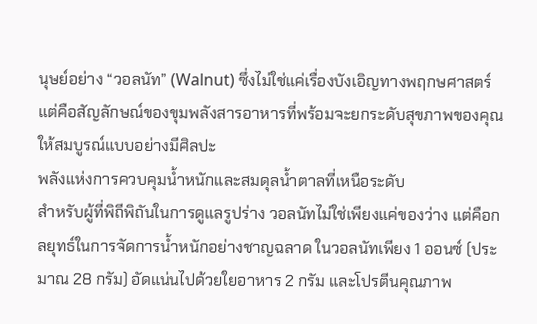นุษย์อย่าง “วอลนัท” (Walnut) ซึ่งไม่ใช่แค่เรื่องบังเอิญทางพฤกษศาสตร์ แต่คือสัญลักษณ์ของขุมพลังสารอาหารที่พร้อมจะยกระดับสุขภาพของคุณให้สมบูรณ์แบบอย่างมีศิลปะ
พลังแห่งการควบคุมน้ำหนักและสมดุลน้ำตาลที่เหนือระดับ
สำหรับผู้ที่พิถีพิถันในการดูแลรูปร่าง วอลนัทไม่ใช่เพียงแค่ของว่าง แต่คือกลยุทธ์ในการจัดการน้ำหนักอย่างชาญฉลาด ในวอลนัทเพียง 1 ออนซ์ (ประมาณ 28 กรัม) อัดแน่นไปด้วยใยอาหาร 2 กรัม และโปรตีนคุณภาพ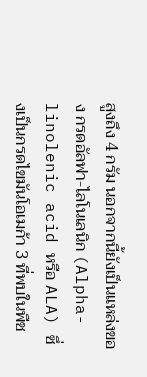สูงถึง 4 กรัม นอกจากนี้ยังเป็นแหล่งของ กรดอัลฟา-ไลโนเลนิก (Alpha-linolenic acid หรือ ALA) ซึ่งเป็นกรดไขมันโอเมก้า 3 ที่พบในพืช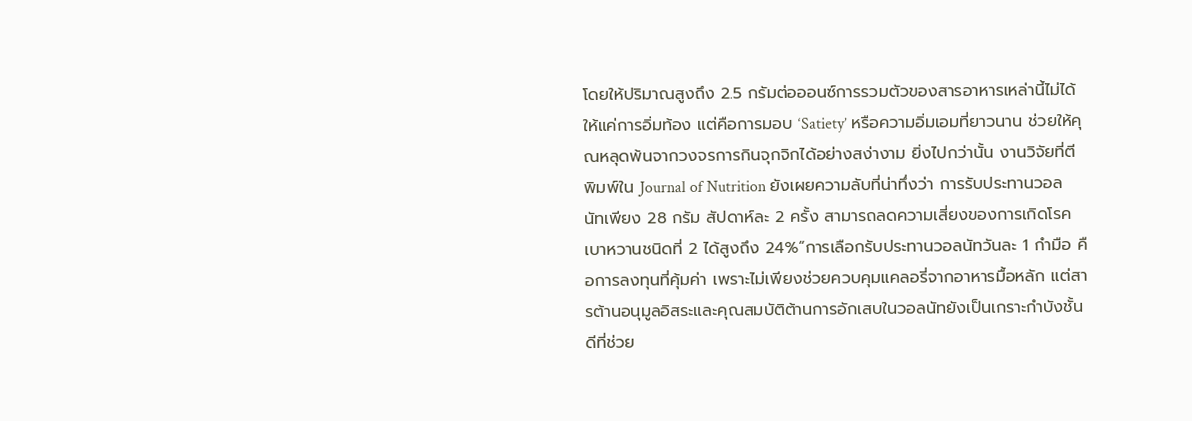โดยให้ปริมาณสูงถึง 2.5 กรัมต่อออนซ์การรวมตัวของสารอาหารเหล่านี้ไม่ได้ให้แค่การอิ่มท้อง แต่คือการมอบ ‘Satiety’ หรือความอิ่มเอมที่ยาวนาน ช่วยให้คุณหลุดพ้นจากวงจรการกินจุกจิกได้อย่างสง่างาม ยิ่งไปกว่านั้น งานวิจัยที่ตีพิมพ์ใน Journal of Nutrition ยังเผยความลับที่น่าทึ่งว่า การรับประทานวอลนัทเพียง 28 กรัม สัปดาห์ละ 2 ครั้ง สามารถลดความเสี่ยงของการเกิดโรคเบาหวานชนิดที่ 2 ได้สูงถึง 24%“การเลือกรับประทานวอลนัทวันละ 1 กำมือ คือการลงทุนที่คุ้มค่า เพราะไม่เพียงช่วยควบคุมแคลอรี่จากอาหารมื้อหลัก แต่สารต้านอนุมูลอิสระและคุณสมบัติต้านการอักเสบในวอลนัทยังเป็นเกราะกำบังชั้นดีที่ช่วย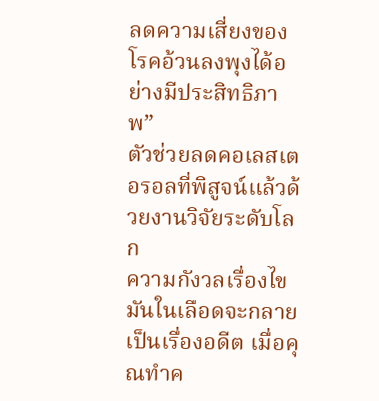ลดความเสี่ยงของโรคอ้วนลงพุงได้อย่างมีประสิทธิภาพ”
ตัวช่วยลดคอเลสเตอรอลที่พิสูจน์แล้วด้วยงานวิจัยระดับโลก
ความกังวลเรื่องไขมันในเลือดจะกลายเป็นเรื่องอดีต เมื่อคุณทำค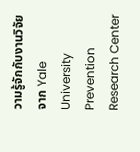วามรู้จักกับงานวิจัยจาก Yale University Prevention Research Center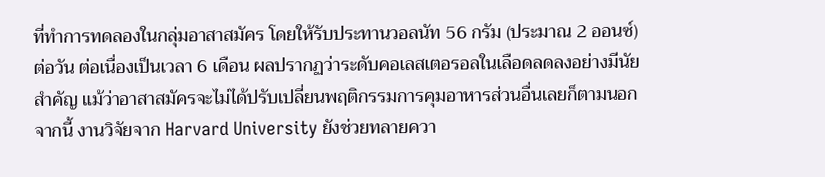ที่ทำการทดลองในกลุ่มอาสาสมัคร โดยให้รับประทานวอลนัท 56 กรัม (ประมาณ 2 ออนซ์) ต่อวัน ต่อเนื่องเป็นเวลา 6 เดือน ผลปรากฏว่าระดับคอเลสเตอรอลในเลือดลดลงอย่างมีนัยสำคัญ แม้ว่าอาสาสมัครจะไม่ได้ปรับเปลี่ยนพฤติกรรมการคุมอาหารส่วนอื่นเลยก็ตามนอกจากนี้ งานวิจัยจาก Harvard University ยังช่วยทลายควา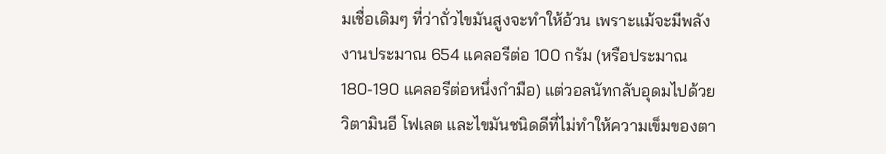มเชื่อเดิมๆ ที่ว่าถั่วไขมันสูงจะทำให้อ้วน เพราะแม้จะมีพลังงานประมาณ 654 แคลอรีต่อ 100 กรัม (หรือประมาณ 180-190 แคลอรีต่อหนึ่งกำมือ) แต่วอลนัทกลับอุดมไปด้วยวิตามินอี โฟเลต และไขมันชนิดดีที่ไม่ทำให้ความเข็มของตา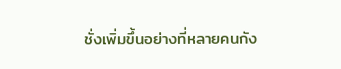ชั่งเพิ่มขึ้นอย่างที่หลายคนกัง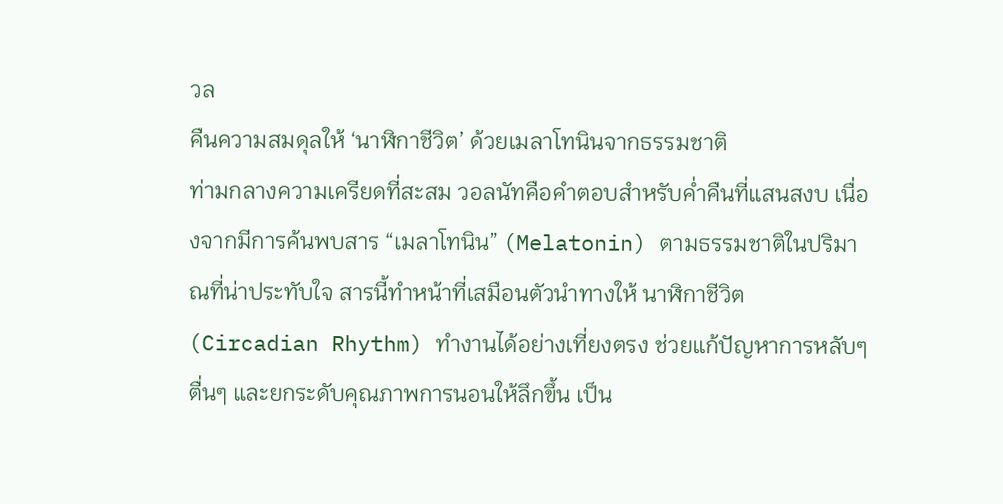วล
คืนความสมดุลให้ ‘นาฬิกาชีวิต’ ด้วยเมลาโทนินจากธรรมชาติ
ท่ามกลางความเครียดที่สะสม วอลนัทคือคำตอบสำหรับค่ำคืนที่แสนสงบ เนื่องจากมีการค้นพบสาร “เมลาโทนิน” (Melatonin) ตามธรรมชาติในปริมาณที่น่าประทับใจ สารนี้ทำหน้าที่เสมือนตัวนำทางให้ นาฬิกาชีวิต (Circadian Rhythm) ทำงานได้อย่างเที่ยงตรง ช่วยแก้ปัญหาการหลับๆ ตื่นๆ และยกระดับคุณภาพการนอนให้ลึกขึ้น เป็น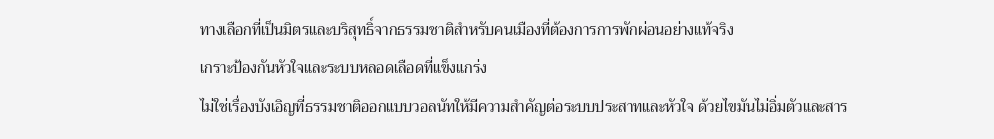ทางเลือกที่เป็นมิตรและบริสุทธิ์จากธรรมชาติสำหรับคนเมืองที่ต้องการการพักผ่อนอย่างแท้จริง
เกราะป้องกันหัวใจและระบบหลอดเลือดที่แข็งแกร่ง
ไม่ใช่เรื่องบังเอิญที่ธรรมชาติออกแบบวอลนัทให้มีความสำคัญต่อระบบประสาทและหัวใจ ด้วยไขมันไม่อิ่มตัวและสาร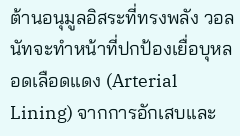ต้านอนุมูลอิสระที่ทรงพลัง วอลนัทจะทำหน้าที่ปกป้องเยื่อบุหลอดเลือดแดง (Arterial Lining) จากการอักเสบและ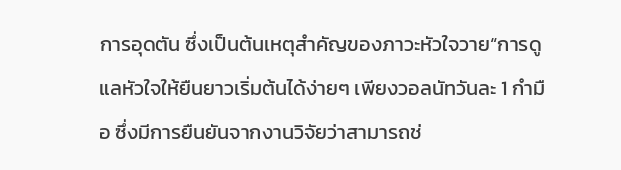การอุดตัน ซึ่งเป็นต้นเหตุสำคัญของภาวะหัวใจวาย“การดูแลหัวใจให้ยืนยาวเริ่มต้นได้ง่ายๆ เพียงวอลนัทวันละ 1 กำมือ ซึ่งมีการยืนยันจากงานวิจัยว่าสามารถช่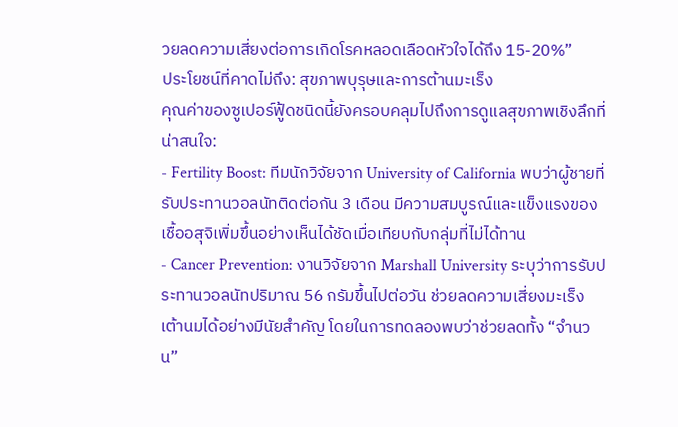วยลดความเสี่ยงต่อการเกิดโรคหลอดเลือดหัวใจได้ถึง 15-20%”
ประโยชน์ที่คาดไม่ถึง: สุขภาพบุรุษและการต้านมะเร็ง
คุณค่าของซูเปอร์ฟู้ดชนิดนี้ยังครอบคลุมไปถึงการดูแลสุขภาพเชิงลึกที่น่าสนใจ:
- Fertility Boost: ทีมนักวิจัยจาก University of California พบว่าผู้ชายที่รับประทานวอลนัทติดต่อกัน 3 เดือน มีความสมบูรณ์และแข็งแรงของเชื้ออสุจิเพิ่มขึ้นอย่างเห็นได้ชัดเมื่อเทียบกับกลุ่มที่ไม่ได้ทาน
- Cancer Prevention: งานวิจัยจาก Marshall University ระบุว่าการรับประทานวอลนัทปริมาณ 56 กรัมขึ้นไปต่อวัน ช่วยลดความเสี่ยงมะเร็งเต้านมได้อย่างมีนัยสำคัญ โดยในการทดลองพบว่าช่วยลดทั้ง “จำนวน”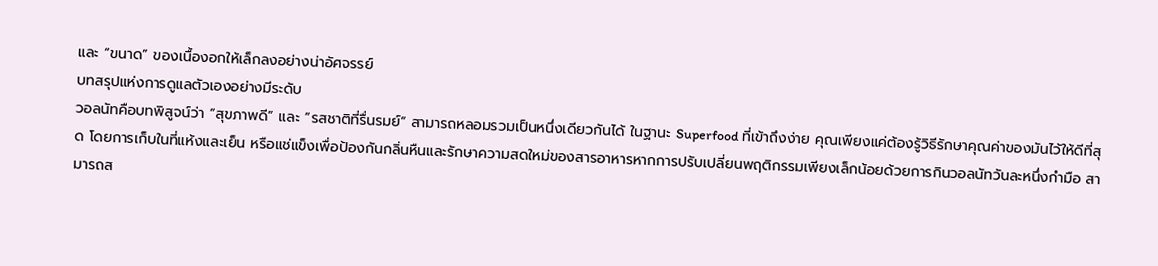และ “ขนาด” ของเนื้องอกให้เล็กลงอย่างน่าอัศจรรย์
บทสรุปแห่งการดูแลตัวเองอย่างมีระดับ
วอลนัทคือบทพิสูจน์ว่า “สุขภาพดี” และ “รสชาติที่รื่นรมย์” สามารถหลอมรวมเป็นหนึ่งเดียวกันได้ ในฐานะ Superfood ที่เข้าถึงง่าย คุณเพียงแค่ต้องรู้วิธีรักษาคุณค่าของมันไว้ให้ดีที่สุด โดยการเก็บในที่แห้งและเย็น หรือแช่แข็งเพื่อป้องกันกลิ่นหืนและรักษาความสดใหม่ของสารอาหารหากการปรับเปลี่ยนพฤติกรรมเพียงเล็กน้อยด้วยการกินวอลนัทวันละหนึ่งกำมือ สามารถส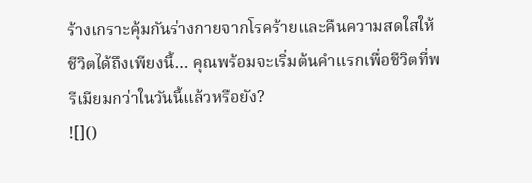ร้างเกราะคุ้มกันร่างกายจากโรคร้ายและคืนความสดใสให้ชีวิตได้ถึงเพียงนี้… คุณพร้อมจะเริ่มต้นคำแรกเพื่อชีวิตที่พรีเมียมกว่าในวันนี้แล้วหรือยัง?
![]()